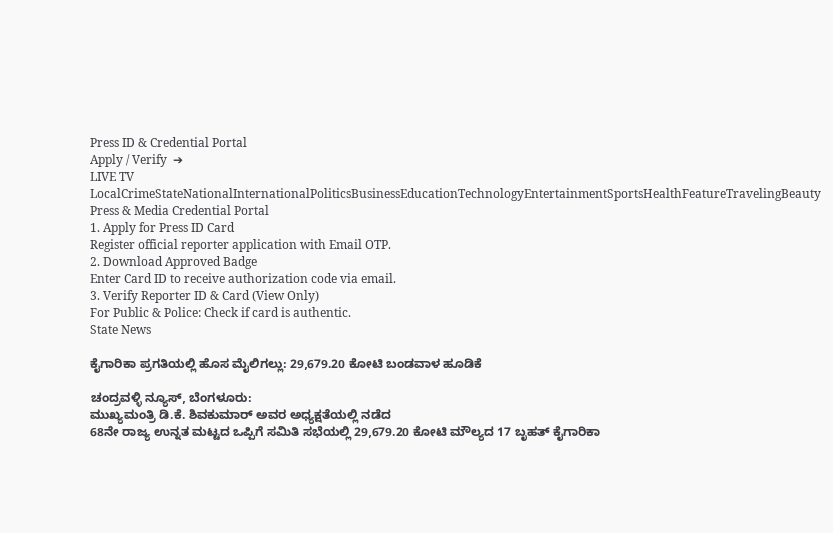Press ID & Credential Portal
Apply / Verify  ➔
LIVE TV LocalCrimeStateNationalInternationalPoliticsBusinessEducationTechnologyEntertainmentSportsHealthFeatureTravelingBeauty
Press & Media Credential Portal
1. Apply for Press ID Card
Register official reporter application with Email OTP.
2. Download Approved Badge
Enter Card ID to receive authorization code via email.
3. Verify Reporter ID & Card (View Only)
For Public & Police: Check if card is authentic.
State News

ಕೈಗಾರಿಕಾ ಪ್ರಗತಿಯಲ್ಲಿ ಹೊಸ ಮೈಲಿಗಲ್ಲು: 29,679.20 ಕೋಟಿ ಬಂಡವಾಳ ಹೂಡಿಕೆ

ಚಂದ್ರವಳ್ಳಿ ನ್ಯೂಸ್, ಬೆಂಗಳೂರು:
ಮುಖ್ಯಮಂತ್ರಿ ಡಿ.ಕೆ. ಶಿವಕುಮಾರ್ ಅವರ ಅಧ್ಯಕ್ಷತೆಯಲ್ಲಿ ನಡೆದ
68ನೇ ರಾಜ್ಯ ಉನ್ನತ ಮಟ್ಟದ ಒಪ್ಪಿಗೆ ಸಮಿತಿ ಸಭೆಯಲ್ಲಿ 29,679.20 ಕೋಟಿ ಮೌಲ್ಯದ 17 ಬೃಹತ್ ಕೈಗಾರಿಕಾ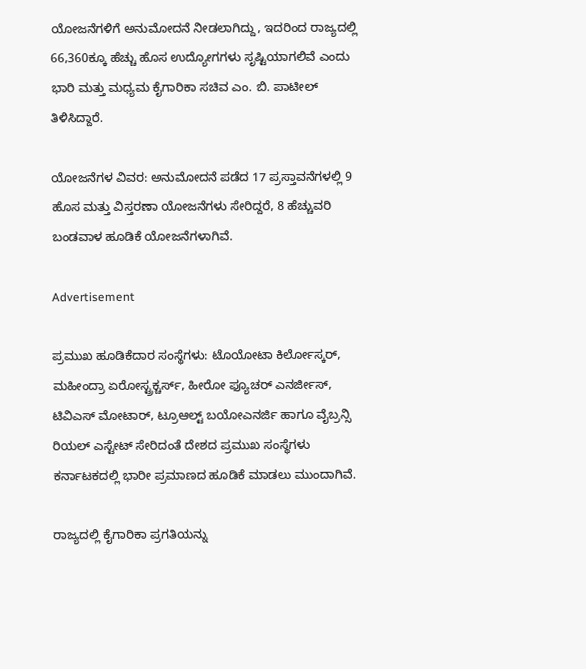ಯೋಜನೆಗಳಿಗೆ ಅನುಮೋದನೆ ನೀಡಲಾಗಿದ್ದು, ಇದರಿಂದ ರಾಜ್ಯದಲ್ಲಿ 66,360ಕ್ಕೂ ಹೆಚ್ಚು ಹೊಸ ಉದ್ಯೋಗಗಳು ಸೃಷ್ಟಿಯಾಗಲಿವೆ ಎಂದು ಭಾರಿ ಮತ್ತು ಮಧ್ಯಮ ಕೈಗಾರಿಕಾ ಸಚಿವ ಎಂ. ಬಿ. ಪಾಟೀಲ್ ತಿಳಿಸಿದ್ದಾರೆ.

ಯೋಜನೆಗಳ ವಿವರ: ಅನುಮೋದನೆ ಪಡೆದ 17 ಪ್ರಸ್ತಾವನೆಗಳಲ್ಲಿ 9 ಹೊಸ ಮತ್ತು ವಿಸ್ತರಣಾ ಯೋಜನೆಗಳು ಸೇರಿದ್ದರೆ, 8 ಹೆಚ್ಚುವರಿ ಬಂಡವಾಳ ಹೂಡಿಕೆ ಯೋಜನೆಗಳಾಗಿವೆ.

Advertisement

ಪ್ರಮುಖ ಹೂಡಿಕೆದಾರ ಸಂಸ್ಥೆಗಳು: ಟೊಯೋಟಾ ಕಿರ್ಲೋಸ್ಕರ್, ಮಹೀಂದ್ರಾ ಏರೋಸ್ಟ್ರಕ್ಚರ್ಸ್, ಹೀರೋ ಫ್ಯೂಚರ್ ಎನರ್ಜೀಸ್, ಟಿವಿಎಸ್ ಮೋಟಾರ್, ಟ್ರೂಆಲ್ಟ್ ಬಯೋಎನರ್ಜಿ ಹಾಗೂ ವೈಬ್ರನ್ಸಿ ರಿಯಲ್ ಎಸ್ಟೇಟ್ ಸೇರಿದಂತೆ ದೇಶದ ಪ್ರಮುಖ ಸಂಸ್ಥೆಗಳು ಕರ್ನಾಟಕದಲ್ಲಿ ಭಾರೀ ಪ್ರಮಾಣದ ಹೂಡಿಕೆ ಮಾಡಲು ಮುಂದಾಗಿವೆ.

ರಾಜ್ಯದಲ್ಲಿ ಕೈಗಾರಿಕಾ ಪ್ರಗತಿಯನ್ನು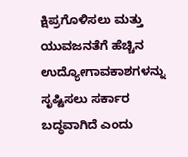ಕ್ಷಿಪ್ರಗೊಳಿಸಲು ಮತ್ತು ಯುವಜನತೆಗೆ ಹೆಚ್ಚಿನ ಉದ್ಯೋಗಾವಕಾಶಗಳನ್ನು ಸೃಷ್ಟಿಸಲು ಸರ್ಕಾರ ಬದ್ಧವಾಗಿದೆ ಎಂದು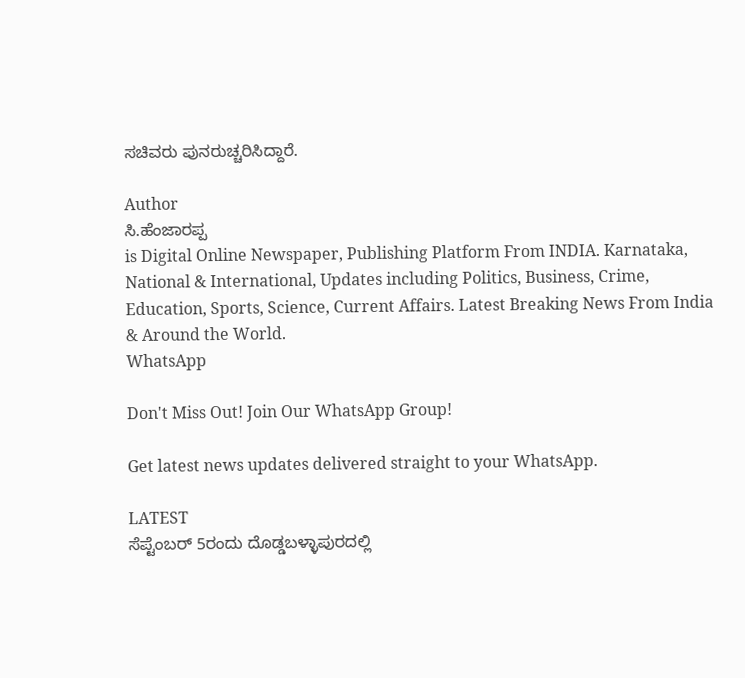ಸಚಿವರು ಪುನರುಚ್ಚರಿಸಿದ್ದಾರೆ.

Author
ಸಿ.ಹೆಂಜಾರಪ್ಪ
is Digital Online Newspaper, Publishing Platform From INDIA. Karnataka, National & International, Updates including Politics, Business, Crime, Education, Sports, Science, Current Affairs. Latest Breaking News From India & Around the World.
WhatsApp

Don't Miss Out! Join Our WhatsApp Group!

Get latest news updates delivered straight to your WhatsApp.

LATEST
ಸೆಪ್ಟೆಂಬರ್ 5ರಂದು ದೊಡ್ಡಬಳ್ಳಾಪುರದಲ್ಲಿ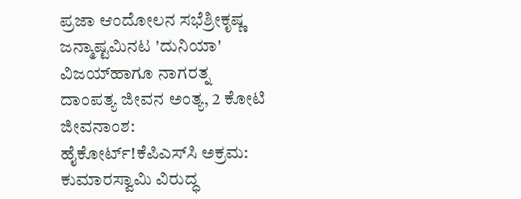ಪ್ರಜಾ ಆಂದೋಲನ ಸಭೆಶ್ರೀಕೃಷ್ಣ ಜನ್ಮಾಷ್ಟಮಿನಟ 'ದುನಿಯಾ' ವಿಜಯ್‌ಹಾಗೂ ನಾಗರತ್ನ ದಾಂಪತ್ಯ ಜೀವನ ಅಂತ್ಯ, 2 ಕೋಟಿ ಜೀವನಾಂಶ: ಹೈಕೋರ್ಟ್‌!ಕೆಪಿಎಸ್‌ಸಿ ಅಕ್ರಮ: ಕುಮಾರಸ್ವಾಮಿ ವಿರುದ್ಧ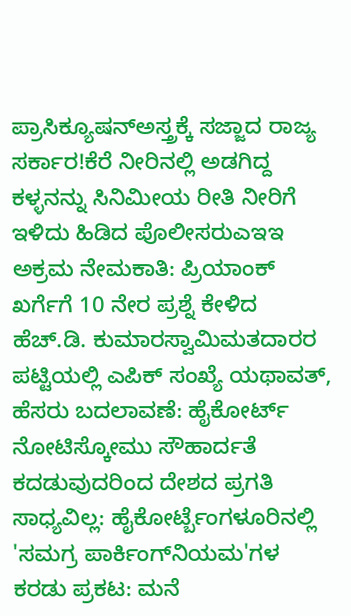ಪ್ರಾಸಿಕ್ಯೂಷನ್‌ಅಸ್ತ್ರಕ್ಕೆ ಸಜ್ಜಾದ ರಾಜ್ಯ ಸರ್ಕಾರ!ಕೆರೆ ನೀರಿನಲ್ಲಿ ಅಡಗಿದ್ದ ಕಳ್ಳನನ್ನು ಸಿನಿಮೀಯ ರೀತಿ ನೀರಿಗೆ ಇಳಿದು ಹಿಡಿದ ಪೊಲೀಸರುಎಇಇ ಅಕ್ರಮ ನೇಮಕಾತಿ: ಪ್ರಿಯಾಂಕ್ ಖರ್ಗೆಗೆ 10 ನೇರ ಪ್ರಶ್ನೆ ಕೇಳಿದ ಹೆಚ್.ಡಿ. ಕುಮಾರಸ್ವಾಮಿಮತದಾರರ ಪಟ್ಟಿಯಲ್ಲಿ ಎಪಿಕ್ ಸಂಖ್ಯೆ ಯಥಾವತ್, ಹೆಸರು ಬದಲಾವಣೆ: ಹೈಕೋರ್ಟ್ ನೋಟಿಸ್ಕೋಮು ಸೌಹಾರ್ದತೆ ಕದಡುವುದರಿಂದ ದೇಶದ ಪ್ರಗತಿ ಸಾಧ್ಯವಿಲ್ಲ: ಹೈಕೋರ್ಟ್ಬೆಂಗಳೂರಿನಲ್ಲಿ 'ಸಮಗ್ರ ಪಾರ್ಕಿಂಗ್‌ನಿಯಮ'ಗಳ ಕರಡು ಪ್ರಕಟ: ಮನೆ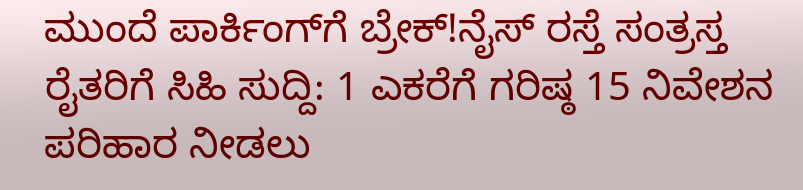ಮುಂದೆ ಪಾರ್ಕಿಂಗ್‌ಗೆ ಬ್ರೇಕ್!ನೈಸ್ ರಸ್ತೆ ಸಂತ್ರಸ್ತ ರೈತರಿಗೆ ಸಿಹಿ ಸುದ್ದಿ: 1 ಎಕರೆಗೆ ಗರಿಷ್ಠ 15 ನಿವೇಶನ ಪರಿಹಾರ ನೀಡಲು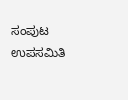ಸಂಪುಟ ಉಪಸಮಿತಿ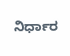ನಿರ್ಧಾರ